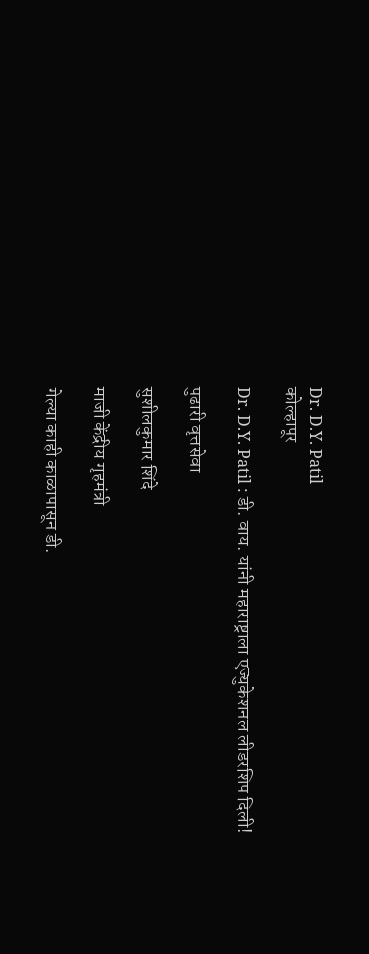Dr. D.Y. Patil
कोल्हापूर

Dr. D.Y. Patil : डी. वाय. यांनी महाराष्ट्राला एज्युकेशनल लीडरशिप दिली!

पुढारी वृत्तसेवा

सुशीलकुमार शिंदे

माजी केंद्रीय गृहमंत्री

गेल्या काही काळापासून डी.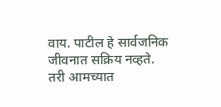वाय. पाटील हे सार्वजनिक जीवनात सक्रिय नव्हते. तरी आमच्यात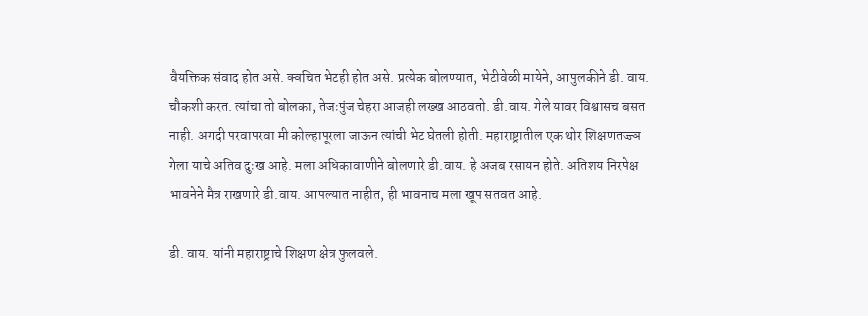वैयक्तिक संवाद होत असे. क्वचित भेटही होत असे. प्रत्येक बोलण्यात, भेटीवेळी मायेने, आपुलकीने डी. वाय. चौकशी करत. त्यांचा तो बोलका, तेजःपुंज चेहरा आजही लख्ख आठवतो. डी.वाय. गेले यावर विश्वासच बसत नाही. अगदी परवापरवा मी कोल्हापूरला जाऊन त्यांची भेट घेतली होती. महाराष्ट्रातील एक थोर शिक्षणतज्ज्ञ गेला याचे अतिव दुःख आहे. मला अधिकावाणीने बोलणारे डी.वाय. हे अजब रसायन होते. अतिशय निरपेक्ष भावनेने मैत्र राखणारे डी.वाय. आपल्यात नाहीत, ही भावनाच मला खूप सतवत आहे.

डी. वाय. यांनी महाराष्ट्राचे शिक्षण क्षेत्र फुलवले.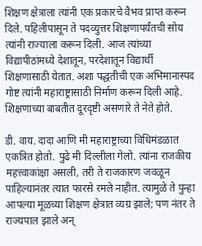शिक्षण क्षेत्राला त्यांनी एक प्रकारचे वैभव प्राप्त करून दिले. पहिलीपासून ते पदव्युत्तर शिक्षणापर्यंतची सोय त्यांनी राज्याला करून दिली. आज त्यांच्या विद्यापीठांमध्ये देशातून, परदेशातून विद्यार्थी शिक्षणासाठी येतात. अशा पद्धतीची एक अभिमानास्पद गोष्ट त्यांनी महाराष्ट्रासाठी निर्माण करून दिली आहे. शिक्षणाच्या बाबतीत दूरदृष्टी असणारे ते नेते होते.

डी. वाय. दादा आणि मी महाराष्ट्राच्या विधिमंडळात एकत्रित होतो. पुढे मी दिल्लीला गेलो. त्यांना राजकीय महत्त्वाकांक्षा असली, तरी ते राजकारण जवळून पाहिल्यानंतर त्यात फारसे रमले नाहीत. त्यामुळे ते पुन्हा आपल्या मूळच्या शिक्षण क्षेत्रात व्यग्र झाले; पण नंतर ते राज्यपाल झाले अन्‌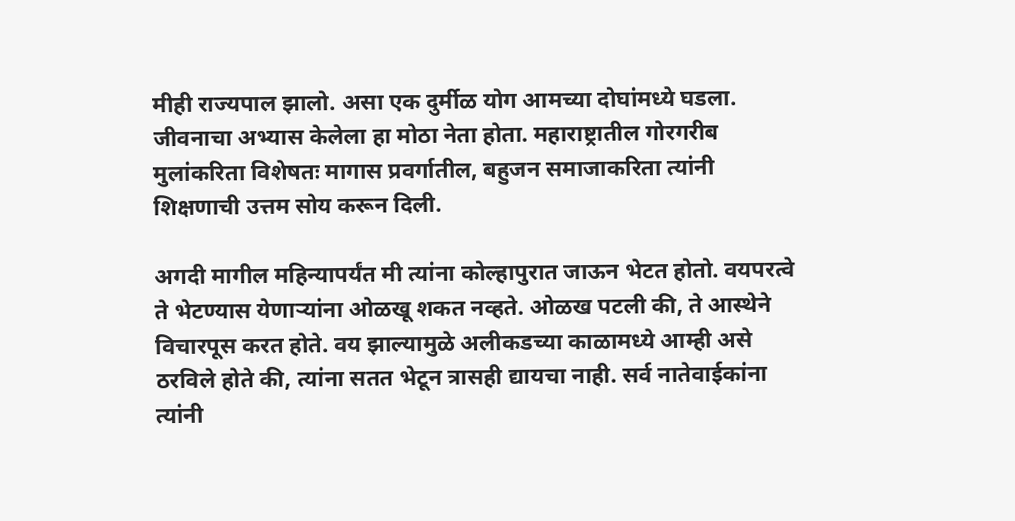मीही राज्यपाल झालो. असा एक दुर्मीळ योग आमच्या दोघांमध्ये घडला. जीवनाचा अभ्यास केलेला हा मोठा नेता होता. महाराष्ट्रातील गोरगरीब मुलांकरिता विशेषतः मागास प्रवर्गातील, बहुजन समाजाकरिता त्यांनी शिक्षणाची उत्तम सोय करून दिली.

अगदी मागील महिन्यापर्यंत मी त्यांना कोल्हापुरात जाऊन भेटत होतो. वयपरत्वे ते भेटण्यास येणाऱ्यांना ओळखू शकत नव्हते. ओळख पटली की, ते आस्थेने विचारपूस करत होते. वय झाल्यामुळे अलीकडच्या काळामध्ये आम्ही असे ठरविले होते की, त्यांना सतत भेटून त्रासही द्यायचा नाही. सर्व नातेवाईकांना त्यांनी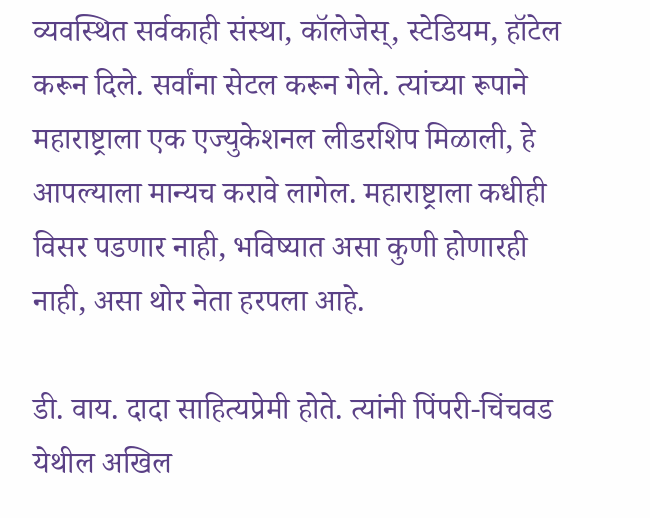व्यवस्थित सर्वकाही संस्था, कॉलेजेस्‌, स्टेडियम, हॉटेल करून दिले. सर्वांना सेटल करून गेले. त्यांच्या रूपाने महाराष्ट्राला एक एज्युकेशनल लीडरशिप मिळाली, हे आपल्याला मान्यच करावे लागेल. महाराष्ट्राला कधीही विसर पडणार नाही, भविष्यात असा कुणी होणारही नाही, असा थोर नेता हरपला आहे.

डी. वाय. दादा साहित्यप्रेमी होते. त्यांनी पिंपरी-चिंचवड येथील अखिल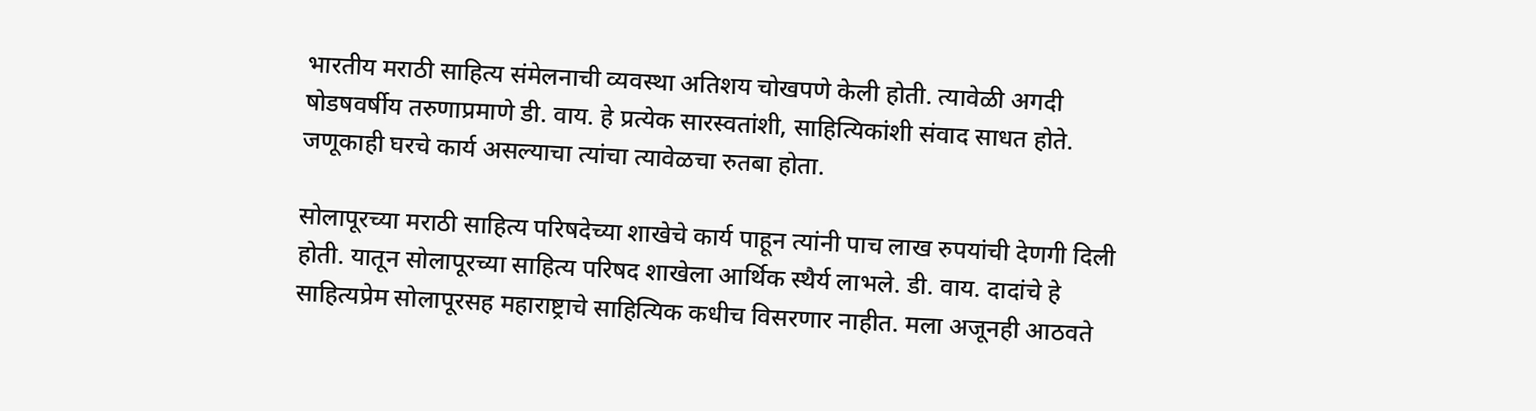भारतीय मराठी साहित्य संमेलनाची व्यवस्था अतिशय चोखपणे केली होती. त्यावेळी अगदी षोडषवर्षीय तरुणाप्रमाणे डी. वाय. हे प्रत्येक सारस्वतांशी, साहित्यिकांशी संवाद साधत होते. जणूकाही घरचे कार्य असल्याचा त्यांचा त्यावेळचा रुतबा होता.

सोलापूरच्या मराठी साहित्य परिषदेच्या शाखेचे कार्य पाहून त्यांनी पाच लाख रुपयांची देणगी दिली होती. यातून सोलापूरच्या साहित्य परिषद शाखेला आर्थिक स्थैर्य लाभले. डी. वाय. दादांचे हे साहित्यप्रेम सोलापूरसह महाराष्ट्राचे साहित्यिक कधीच विसरणार नाहीत. मला अजूनही आठवते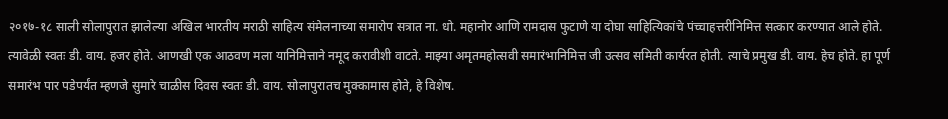२०१७-१८ साली सोलापुरात झालेल्या अखिल भारतीय मराठी साहित्य संमेलनाच्या समारोप सत्रात ना. धो. महानोर आणि रामदास फुटाणे या दोघा साहित्यिकांचे पंच्चाहत्तरीनिमित्त सत्कार करण्यात आले होते. त्यावेळी स्वतः डी. वाय. हजर होते. आणखी एक आठवण मला यानिमित्ताने नमूद करावीशी वाटते. माझ्या अमृतमहोत्सवी समारंभानिमित्त जी उत्सव समिती कार्यरत होती. त्याचे प्रमुख डी. वाय. हेच होते. हा पूर्ण समारंभ पार पडेपर्यंत म्हणजे सुमारे चाळीस दिवस स्वतः डी. वाय. सोलापुरातच मुक्कामास होते, हे विशेष.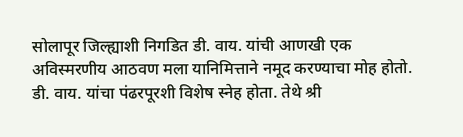सोलापूर जिल्ह्याशी निगडित डी. वाय. यांची आणखी एक अविस्मरणीय आठवण मला यानिमित्ताने नमूद करण्याचा मोह होतो. डी. वाय. यांचा पंढरपूरशी विशेष स्नेह होता. तेथे श्री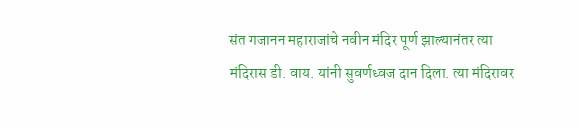संत गजानन महाराजांचे नवीन मंदिर पूर्ण झाल्यानंतर त्या मंदिरास डी. वाय. यांनी सुवर्णध्वज दान दिला. त्या मंदिरावर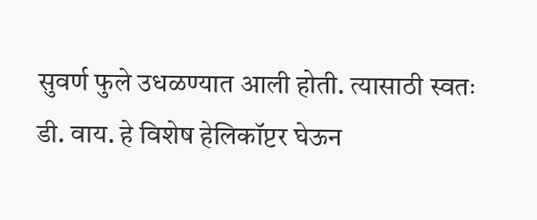सुवर्ण फुले उधळण्यात आली होती. त्यासाठी स्वतः डी. वाय. हे विशेष हेलिकॉप्टर घेऊन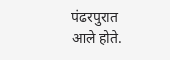पंढरपुरात आले होते.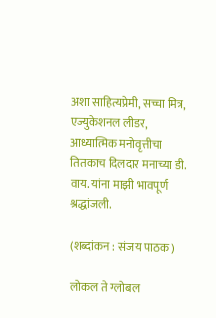अशा साहित्यप्रेमी, सच्चा मित्र, एज्युकेशनल लीडर, आध्यात्मिक मनोवृत्तीचा तितकाच दिलदार मनाच्या डी. वाय. यांना माझी भावपूर्ण श्रद्धांजली.

(शब्दांकन : संजय पाठक)

लोकल ते ग्लोबल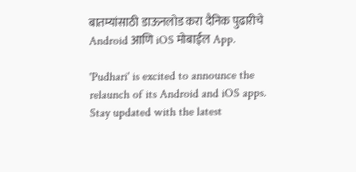बातम्यांसाठी डाऊनलोड करा दैनिक पुढारीचे Android आणि iOS मोबाईल App.

'Pudhari' is excited to announce the relaunch of its Android and iOS apps. Stay updated with the latest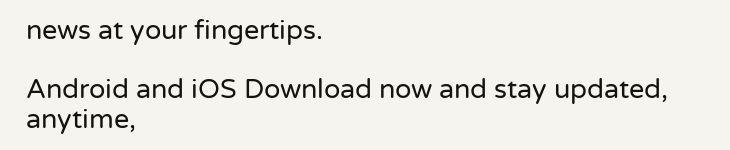news at your fingertips.

Android and iOS Download now and stay updated, anytime,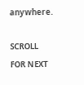anywhere.

SCROLL FOR NEXT